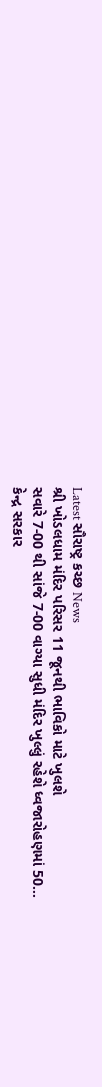Latest સૌરાષ્ટ્ર કચ્છ News
શ્રી ખોડલધામ મંદિર પરિસર 11 જૂનથી ભાવિકો માટે ખુલશે
સવારે 7-00 થી સાંજે 7-00 વાગ્યા સુધી મંદિર ખુલ્લું રહેશે ધ્વજારોહણમાં 50…
કેન્દ્ર સરકાર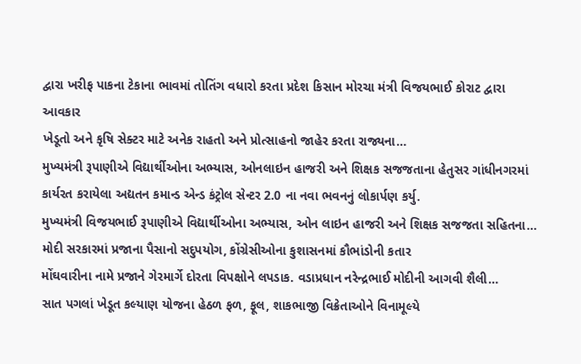દ્વારા ખરીફ પાકના ટેકાના ભાવમાં તોતિંગ વધારો કરતા પ્રદેશ કિસાન મોરચા મંત્રી વિજયભાઈ કોરાટ દ્વારા આવકાર
ખેડૂતો અને કૃષિ સેક્ટર માટે અનેક રાહતો અને પ્રોત્સાહનો જાહેર કરતા રાજ્યના…
મુખ્યમંત્રી રૂપાણીએ વિદ્યાર્થીઓના અભ્યાસ, ઓનલાઇન હાજરી અને શિક્ષક સજજતાના હેતુસર ગાંધીનગરમાં કાર્યરત કરાયેલા અદ્યતન કમાન્ડ એન્ડ કંટ્રોલ સેન્ટર 2.0 ના નવા ભવનનું લોકાર્પણ કર્યુ.
મુખ્યમંત્રી વિજયભાઈ રૂપાણીએ વિદ્યાર્થીઓના અભ્યાસ, ઓન લાઇન હાજરી અને શિક્ષક સજજતા સહિતના…
મોદી સરકારમાં પ્રજાના પૈસાનો સદુપયોગ, કોંગ્રેસીઓના કુશાસનમાં કૌભાંડોની કતાર
મોંઘવારીના નામે પ્રજાને ગેરમાર્ગે દોરતા વિપક્ષોને લપડાક. વડાપ્રધાન નરેન્દ્રભાઈ મોદીની આગવી શૈલી…
સાત પગલાં ખેડૂત કલ્યાણ યોજના હેઠળ ફળ, ફૂલ, શાકભાજી વિક્રેતાઓને વિનામૂલ્યે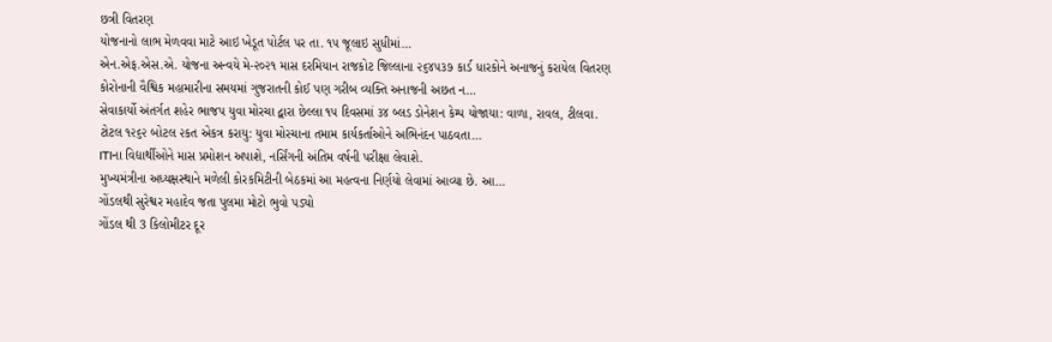છત્રી વિતરણ
યોજનાનો લાભ મેળવવા માટે આઇ ખેડૂત પોર્ટલ પર તા. ૧૫ જૂલાઇ સુધીમાં…
એન.એફ.એસ.એ. યોજના અન્વયે મે-૨૦૨૧ માસ દરમિયાન રાજકોટ જિલ્લાના ૨૬૪૫૩૭ કાર્ડ ધારકોને અનાજનું કરાયેલ વિતરણ
કોરોનાની વૈશ્વિક મહામારીના સમયમાં ગુજરાતની કોઈ પણ ગરીબ વ્યક્તિ અનાજની અછત ન…
સેવાકાર્યો અંતર્ગત શહેર ભાજપ યુવા મોરચા દ્વારા છેલ્લા ૧૫ દિવસમાં ૩૪ બ્લડ ડોનેશન કેમ્પ યોજાયા: વાળા, રાવલ, ટીલવા.
ટોટલ ૧૨૬૨ બોટલ ૨કત એકત્ર કરાયુ: યુવા મોરચાના તમામ કાર્યકર્તાઓને અભિનંદન પાઠવતા…
ITIના વિદ્યાર્થીઓને માસ પ્રમોશન અપાશે, નર્સિંગની અંતિમ વર્ષની પરીક્ષા લેવાશે.
મુખ્યમંત્રીના અધ્યક્ષસ્થાને મળેલી કોરકમિટીની બેઠકમાં આ મહત્વના નિર્ણયો લેવામાં આવ્યા છે. આ…
ગોંડલથી સુરેશ્વર મહાદેવ જતા પુલમા મોટો ભુવો પડ્યો
ગોંડલ થી 3 કિલોમીટર દૂર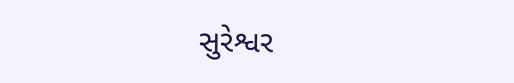સુરેશ્વર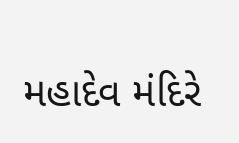મહાદેવ મંદિરે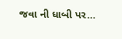જવા ની ધાબી પર…